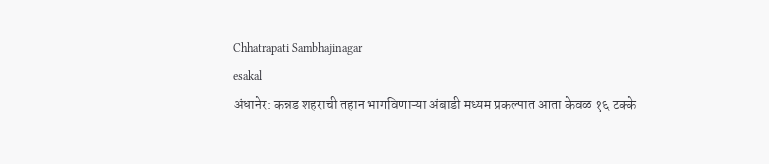Chhatrapati Sambhajinagar
esakal
अंधानेर: कन्नड शहराची तहान भागविणाऱ्या अंबाडी मध्यम प्रकल्पात आता केवळ १६ टक्के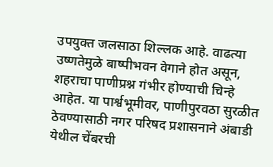उपयुक्त जलसाठा शिल्लक आहे. वाढत्या उष्णतेमुळे बाष्पीभवन वेगाने होत असून, शहराचा पाणीप्रश्न गंभीर होण्याची चिन्हे आहेत. या पार्श्वभूमीवर, पाणीपुरवठा सुरळीत ठेवण्यासाठी नगर परिषद प्रशासनाने अंबाडी येथील चेंबरची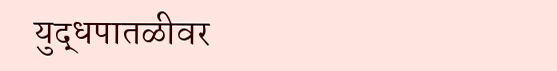युद्धपातळीवर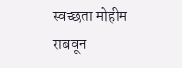स्वच्छता मोहीम राबवून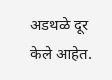अडथळे दूर केले आहेत.